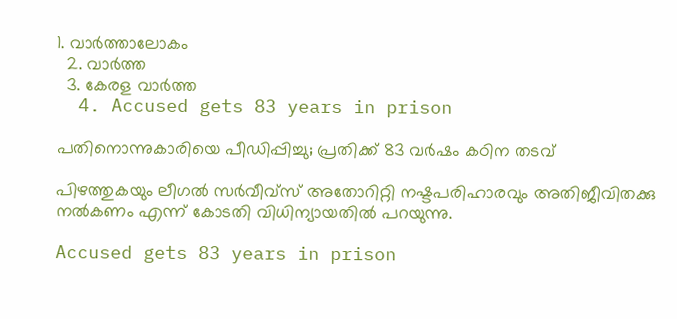1. വാര്‍ത്താലോകം
  2. വാര്‍ത്ത
  3. കേരള വാര്‍ത്ത
  4. Accused gets 83 years in prison

പതിനൊന്നുകാരിയെ പീഡിപ്പിച്ചു; പ്രതിക്ക് 83 വര്‍ഷം കഠിന തടവ്

പിഴത്തുകയും ലീഗല്‍ സര്‍വീവ്‌സ് അതോറിറ്റി നഷ്ടപരിഹാരവും അതിജീവിതക്കു നല്‍കണം എന്ന് കോടതി വിധിന്യായതില്‍ പറയുന്നു.

Accused gets 83 years in prison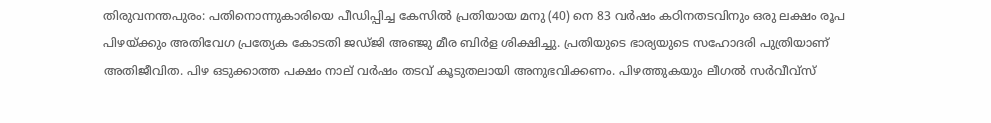തിരുവനന്തപുരം: പതിനൊന്നുകാരിയെ പീഡിപ്പിച്ച കേസില്‍ പ്രതിയായ മനു (40) നെ 83 വര്‍ഷം കഠിനതടവിനും ഒരു ലക്ഷം രൂപ പിഴയ്ക്കും അതിവേഗ പ്രത്യേക കോടതി ജഡ്ജി അഞ്ജു മീര ബിര്‍ള ശിക്ഷിച്ചു. പ്രതിയുടെ ഭാര്യയുടെ സഹോദരി പുത്രിയാണ് അതിജീവിത. പിഴ ഒടുക്കാത്ത പക്ഷം നാല് വര്‍ഷം തടവ് കൂടുതലായി അനുഭവിക്കണം. പിഴത്തുകയും ലീഗല്‍ സര്‍വീവ്‌സ്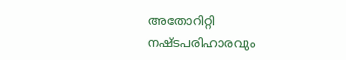അതോറിറ്റി നഷ്ടപരിഹാരവും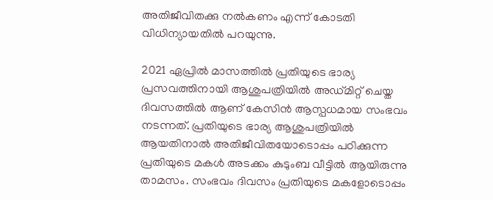അതിജീവിതക്കു നല്‍കണം എന്ന് കോടതി വിധിന്യായതില്‍ പറയുന്നു.

2021 ഏപ്രില്‍ മാസത്തില്‍ പ്രതിയുടെ ഭാര്യ  പ്രസവത്തിനായി ആശുപത്രിയില്‍ അഡ്മിറ്റ് ചെയ്ത ദിവസത്തില്‍ ആണ് കേസിന്‍ ആസ്പധമായ സംഭവം നടന്നത്. പ്രതിയുടെ ഭാര്യ ആശുപത്രിയില്‍ ആയതിനാല്‍ അതിജീവിതയോടൊപ്പം പഠിക്കുന്ന പ്രതിയുടെ മകള്‍ അടക്കം കുടുംബ വീട്ടില്‍ ആയിരുന്നു താമസം. സംഭവം ദിവസം പ്രതിയുടെ മകളോടൊപ്പം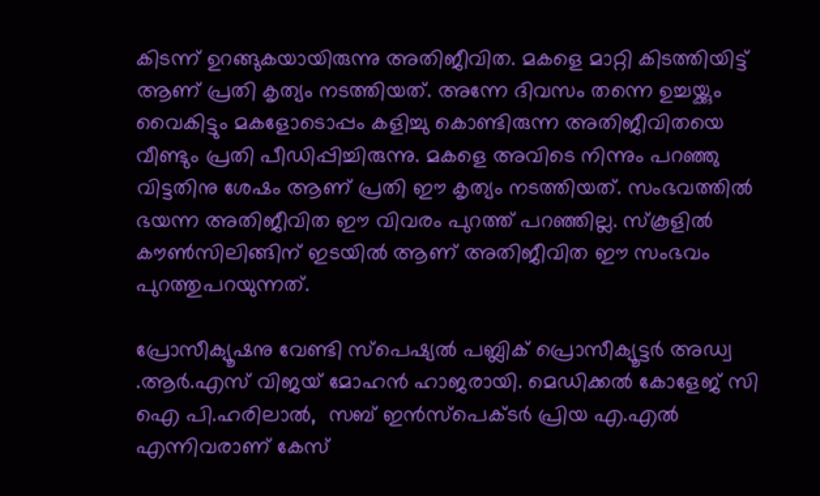കിടന്ന് ഉറങ്ങുകയായിരുന്നു അതിജീവിത. മകളെ മാറ്റി കിടത്തിയിട്ട് ആണ് പ്രതി കൃത്യം നടത്തിയത്. അന്നേ ദിവസം തന്നെ ഉച്ചയ്ക്കും വൈകിട്ടും മകളോടൊപ്പം കളിച്ചു കൊണ്ടിരുന്ന അതിജീവിതയെ വീണ്ടും പ്രതി പീഡിപ്പിച്ചിരുന്നു. മകളെ അവിടെ നിന്നും പറഞ്ഞു വിട്ടതിനു ശേഷം ആണ് പ്രതി ഈ കൃത്യം നടത്തിയത്. സംഭവത്തില്‍ ഭയന്ന അതിജീവിത ഈ വിവരം പുറത്ത് പറഞ്ഞില്ല. സ്‌കൂളില്‍ കൗണ്‍സിലിങ്ങിന് ഇടയില്‍ ആണ് അതിജീവിത ഈ സംഭവം പുറത്തുപറയുന്നത്.

പ്രോസീക്യൂഷനു വേണ്ടി സ്‌പെഷ്യല്‍ പബ്ലിക് പ്രൊസീക്യൂട്ടര്‍ അഡ്വ .ആര്‍.എസ് വിജയ് മോഹന്‍ ഹാജരായി. മെഡിക്കല്‍ കോളേജ് സി ഐ പി.ഹരിലാല്‍,  സബ് ഇന്‍സ്പെക്ടര്‍ പ്രിയ എ.എല്‍ എന്നിവരാണ് കേസ്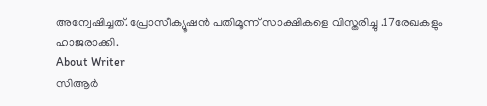അന്വേഷിച്ചത്. പ്രോസീക്യൂഷന്‍ പതിമൂന്ന് സാക്ഷികളെ വിസ്തരിച്ചു .17രേഖകളും  ഹാജരാക്കി.
About Writer
സിആര്‍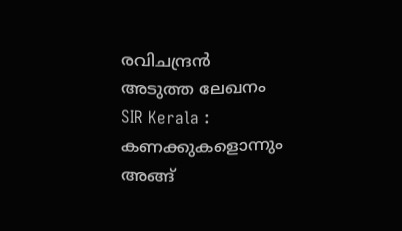രവിചന്ദ്രന്‍
അടുത്ത ലേഖനം
SIR Kerala : കണക്കുകളൊന്നും അങ്ങ്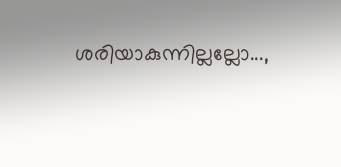ശരിയാകുന്നില്ലല്ലോ...,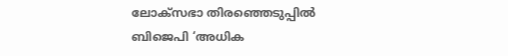ലോക്‌സഭാ തിരഞ്ഞെടുപ്പിൽ ബിജെപി ‘അധിക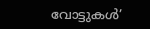വോട്ടുകൾ’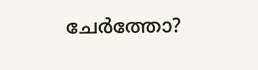ചേർത്തോ?